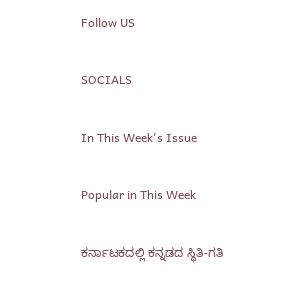Follow US

SOCIALS

In This Week's Issue

Popular in This Week

ಕರ್ನಾಟಕದಲ್ಲಿ ಕನ್ನಡದ ಸ್ಥಿತಿ-ಗತಿ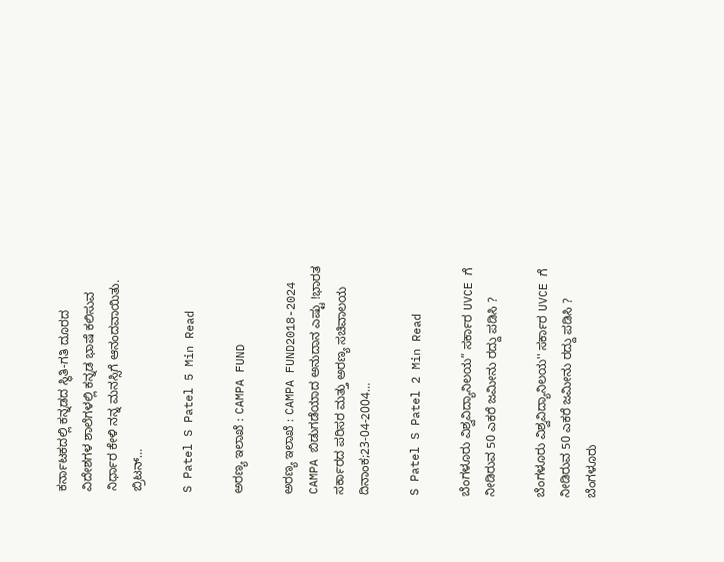ಕರ್ನಾಟಕದಲ್ಲಿ ಕನ್ನಡದ ಸ್ಥಿತಿ-ಗತಿ ದೂರದ ವಿದೇಶಗಳ ಶಾಲೆಗಳಲ್ಲಿ ಕನ್ನಡ ಭಾಷೆ ಕಲಿಸುವ ನಿರ್ಧಾರ ಕೇಳಿ ನನ್ನ ಮನಸ್ಸಿಗೆ ಆನಂದವಾಯಿತು. ಬ್ರಿಟನ್…

S Patel S Patel 5 Min Read

ಅರಣ್ಯ ಇಲಾಖೆ : CAMPA FUND

ಅರಣ್ಯ ಇಲಾಖೆ : CAMPA FUND2018-2024 CAMPA ಬಿಡುಗಡೆಯಾದ ಅನುದಾನ ಎಷ್ಟು !ಭಾರತ ಸರ್ಕಾರದ ಪರಿಸರ ಮತ್ತು ಅರಣ್ಯ ಸಚಿವಾಲಯ ದಿನಾಂಕ;23-04-2004…

S Patel S Patel 2 Min Read

ಬೆಂಗಳೂರು ವಿಶ್ವವಿದ್ಯಾನಿಲಯ” ಸರ್ಕಾರ UVCE ಗೆ ನೀಡಿರುವ 50 ಎಕರೆ ಜಮೀನು ರದ್ದು ಪಡಿಸಿ ?

ಬೆಂಗಳೂರು ವಿಶ್ವವಿದ್ಯಾನಿಲಯ'' ಸರ್ಕಾರ UVCE ಗೆ ನೀಡಿರುವ 50 ಎಕರೆ ಜಮೀನು ರದ್ದು ಪಡಿಸಿ ? ಬೆಂಗಳೂರು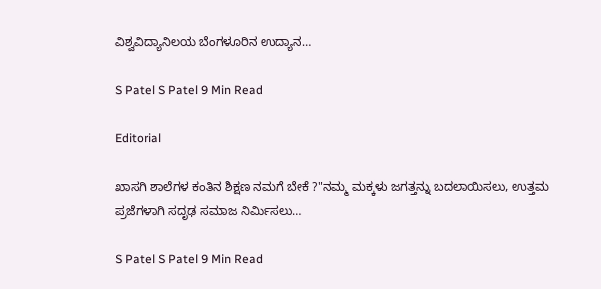ವಿಶ್ವವಿದ್ಯಾನಿಲಯ ಬೆಂಗಳೂರಿನ ಉದ್ಯಾನ…

S Patel S Patel 9 Min Read

Editorial

ಖಾಸಗಿ ಶಾಲೆಗಳ ಕಂತಿನ ಶಿಕ್ಷಣ ನಮಗೆ ಬೇಕೆ ?"ನಮ್ಮ ಮಕ್ಕಳು ಜಗತ್ತನ್ನು ಬದಲಾಯಿಸಲು, ಉತ್ತಮ ಪ್ರಜೆಗಳಾಗಿ ಸದೃಢ ಸಮಾಜ ನಿರ್ಮಿಸಲು…

S Patel S Patel 9 Min Read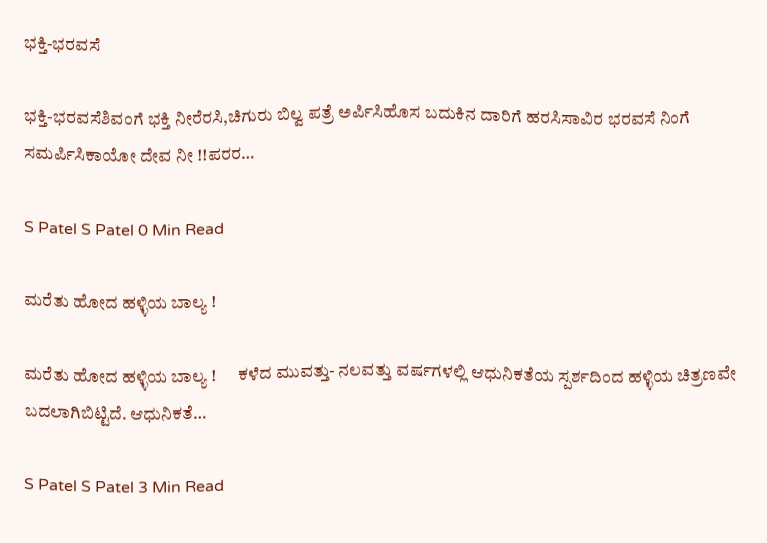ಭಕ್ತಿ-ಭರವಸೆ

ಭಕ್ತಿ-ಭರವಸೆಶಿವಂಗೆ ಭಕ್ತಿ ನೀರೆರಸಿ,ಚಿಗುರು ಬಿಲ್ವ ಪತ್ರೆ ಅರ್ಪಿಸಿಹೊಸ ಬದುಕಿನ ದಾರಿಗೆ ಹರಸಿಸಾವಿರ ಭರವಸೆ ನಿಂಗೆ ಸಮರ್ಪಿಸಿಕಾಯೋ ದೇವ ನೀ !!ಪರರ…

S Patel S Patel 0 Min Read

ಮರೆತು ಹೋದ ಹಳ್ಳಿಯ ಬಾಲ್ಯ !

ಮರೆತು ಹೋದ ಹಳ್ಳಿಯ ಬಾಲ್ಯ !      ಕಳೆದ ಮುವತ್ತು- ನಲವತ್ತು ವರ್ಷಗಳಲ್ಲಿ ಆಧುನಿಕತೆಯ ಸ್ಪರ್ಶದಿಂದ ಹಳ್ಳಿಯ ಚಿತ್ರಣವೇ ಬದಲಾಗಿಬಿಟ್ಟಿದೆ. ಆಧುನಿಕತೆ…

S Patel S Patel 3 Min Read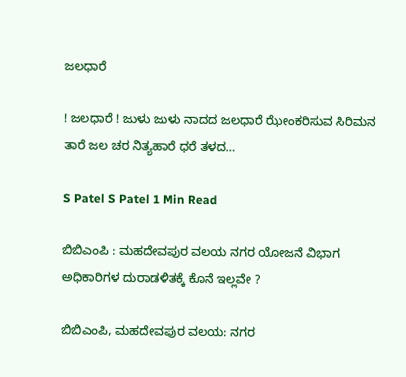ಜಲಧಾರೆ

! ಜಲಧಾರೆ ! ಜುಳು ಜುಳು ನಾದದ ಜಲಧಾರೆ ಝೇಂಕರಿಸುವ ಸಿರಿಮನ ತಾರೆ ಜಲ ಚರ ನಿತ್ಯಹಾರೆ ಧರೆ ತಳದ…

S Patel S Patel 1 Min Read

ಬಿಬಿಎಂಪಿ : ಮಹದೇವಪುರ ವಲಯ ನಗರ ಯೋಜನೆ ವಿಭಾಗ ಅಧಿಕಾರಿಗಳ ದುರಾಡಳಿತಕ್ಕೆ ಕೊನೆ ಇಲ್ಲವೇ ?

ಬಿಬಿಎಂಪಿ, ಮಹದೇವಪುರ ವಲಯ: ನಗರ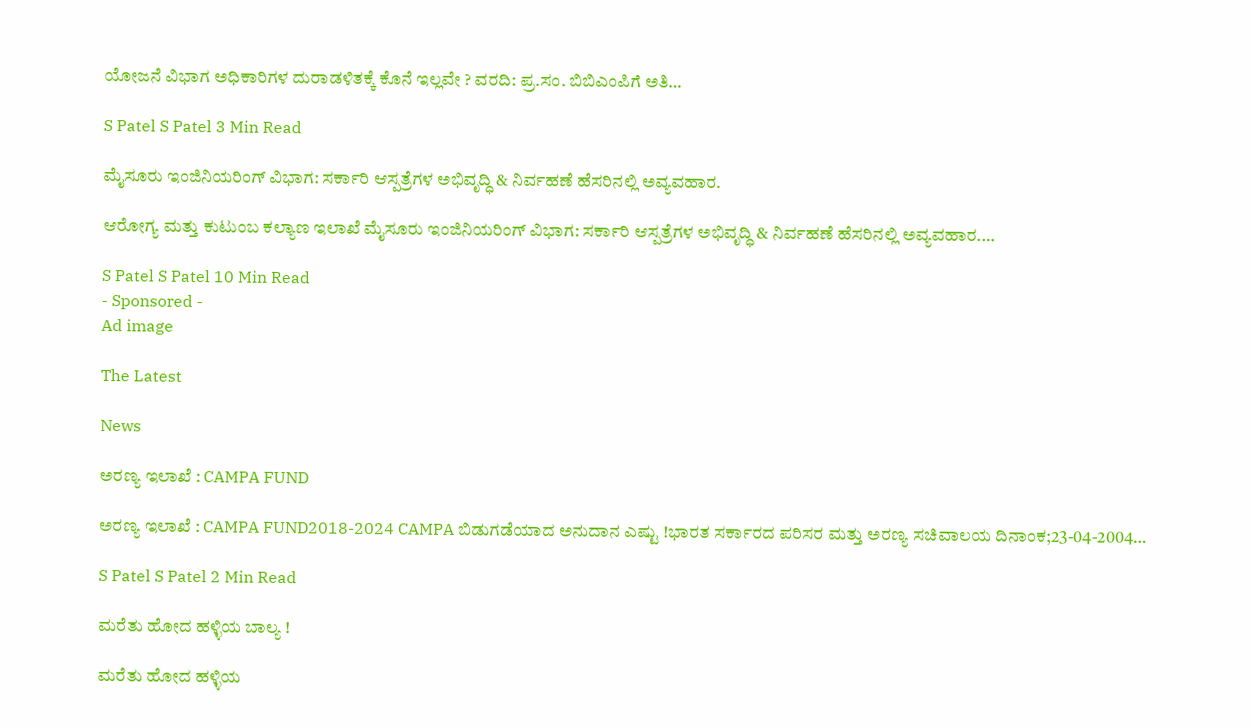ಯೋಜನೆ ವಿಭಾಗ ಅಧಿಕಾರಿಗಳ ದುರಾಡಳಿತಕ್ಕೆ ಕೊನೆ ಇಲ್ಲವೇ ? ವರದಿ: ಪ್ರ.ಸಂ. ಬಿಬಿಎಂಪಿಗೆ ಅತಿ…

S Patel S Patel 3 Min Read

ಮೈಸೂರು ಇಂಜಿನಿಯರಿಂಗ್ ವಿಭಾಗ: ಸರ್ಕಾರಿ ಆಸ್ಪತ್ರೆಗಳ ಅಭಿವೃದ್ಧಿ & ನಿರ್ವಹಣೆ ಹೆಸರಿನಲ್ಲಿ ಅವ್ಯವಹಾರ.

ಆರೋಗ್ಯ ಮತ್ತು ಕುಟುಂಬ ಕಲ್ಯಾಣ ಇಲಾಖೆ ಮೈಸೂರು ಇಂಜಿನಿಯರಿಂಗ್ ವಿಭಾಗ: ಸರ್ಕಾರಿ ಆಸ್ಪತ್ರೆಗಳ ಅಭಿವೃದ್ಧಿ & ನಿರ್ವಹಣೆ ಹೆಸರಿನಲ್ಲಿ ಅವ್ಯವಹಾರ.…

S Patel S Patel 10 Min Read
- Sponsored -
Ad image

The Latest

News

ಅರಣ್ಯ ಇಲಾಖೆ : CAMPA FUND

ಅರಣ್ಯ ಇಲಾಖೆ : CAMPA FUND2018-2024 CAMPA ಬಿಡುಗಡೆಯಾದ ಅನುದಾನ ಎಷ್ಟು !ಭಾರತ ಸರ್ಕಾರದ ಪರಿಸರ ಮತ್ತು ಅರಣ್ಯ ಸಚಿವಾಲಯ ದಿನಾಂಕ;23-04-2004…

S Patel S Patel 2 Min Read

ಮರೆತು ಹೋದ ಹಳ್ಳಿಯ ಬಾಲ್ಯ !

ಮರೆತು ಹೋದ ಹಳ್ಳಿಯ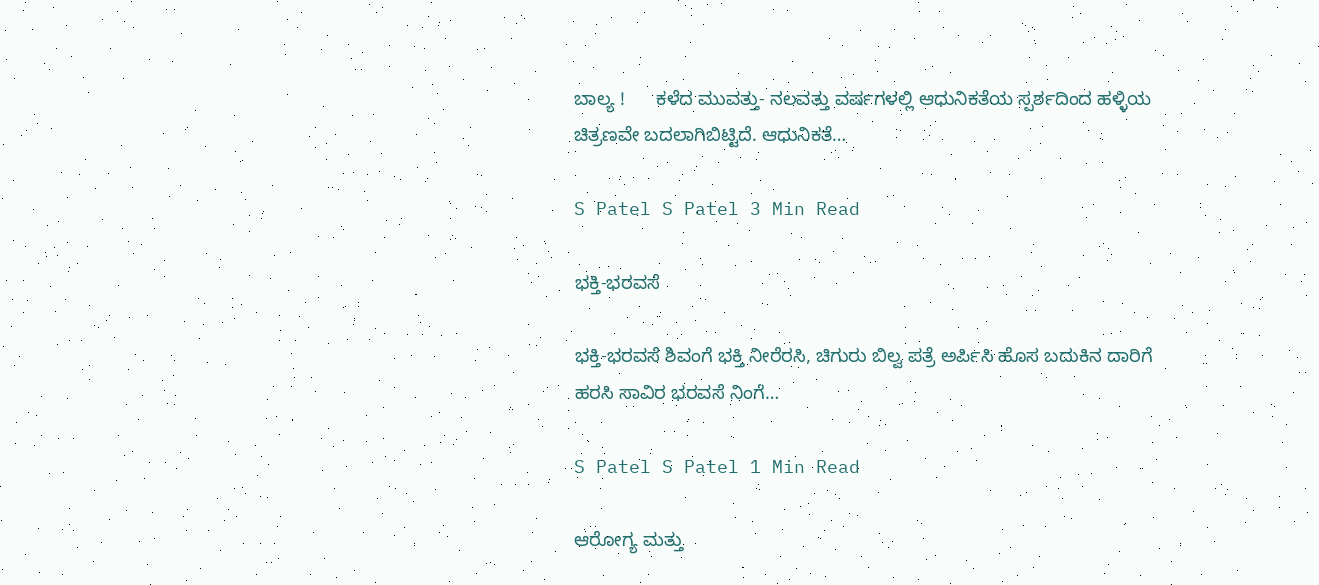ಬಾಲ್ಯ !      ಕಳೆದ ಮುವತ್ತು- ನಲವತ್ತು ವರ್ಷಗಳಲ್ಲಿ ಆಧುನಿಕತೆಯ ಸ್ಪರ್ಶದಿಂದ ಹಳ್ಳಿಯ ಚಿತ್ರಣವೇ ಬದಲಾಗಿಬಿಟ್ಟಿದೆ. ಆಧುನಿಕತೆ…

S Patel S Patel 3 Min Read

ಭಕ್ತಿ-ಭರವಸೆ

ಭಕ್ತಿ-ಭರವಸೆ ಶಿವಂಗೆ ಭಕ್ತಿ ನೀರೆರಸಿ, ಚಿಗುರು ಬಿಲ್ವ ಪತ್ರೆ ಅರ್ಪಿಸಿ ಹೊಸ ಬದುಕಿನ ದಾರಿಗೆ ಹರಸಿ ಸಾವಿರ ಭರವಸೆ ನಿಂಗೆ…

S Patel S Patel 1 Min Read

ಆರೋಗ್ಯ ಮತ್ತು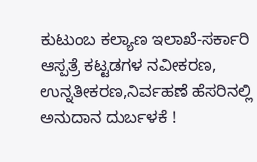ಕುಟುಂಬ ಕಲ್ಯಾಣ ಇಲಾಖೆ-ಸರ್ಕಾರಿ ಆಸ್ಪತ್ರೆ ಕಟ್ಟಡಗಳ ನವೀಕರಣ, ಉನ್ನತೀಕರಣ,ನಿರ್ವಹಣೆ ಹೆಸರಿನಲ್ಲಿ ಅನುದಾನ ದುರ್ಬಳಕೆ !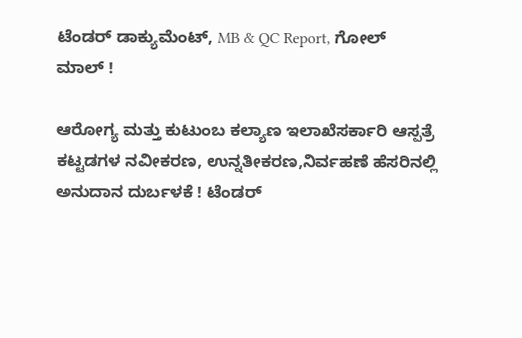ಟೆಂಡರ್ ಡಾಕ್ಯುಮೆಂಟ್, MB & QC Report, ಗೋಲ್ ಮಾಲ್ !

ಆರೋಗ್ಯ ಮತ್ತು ಕುಟುಂಬ ಕಲ್ಯಾಣ ಇಲಾಖೆಸರ್ಕಾರಿ ಆಸ್ಪತ್ರೆ ಕಟ್ಟಡಗಳ ನವೀಕರಣ, ಉನ್ನತೀಕರಣ,ನಿರ್ವಹಣೆ ಹೆಸರಿನಲ್ಲಿ ಅನುದಾನ ದುರ್ಬಳಕೆ ! ಟೆಂಡರ್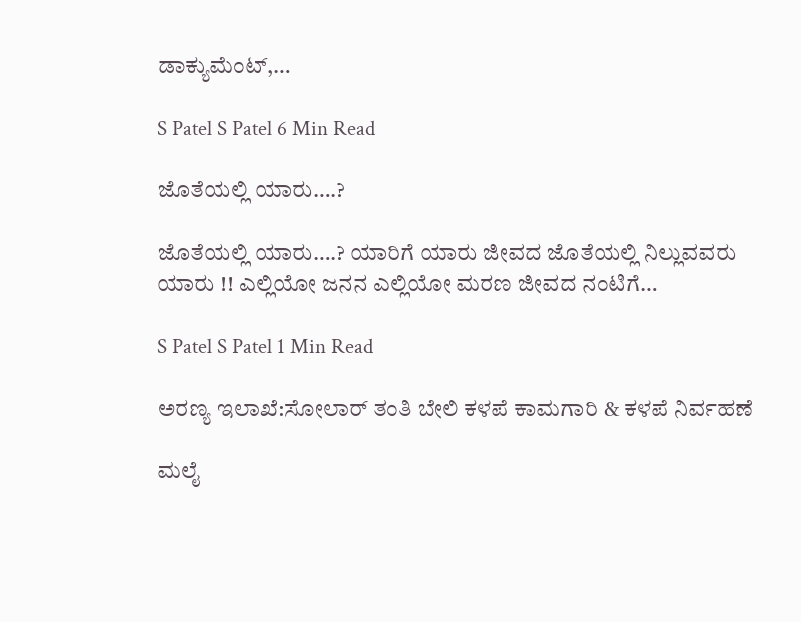ಡಾಕ್ಯುಮೆಂಟ್,…

S Patel S Patel 6 Min Read

ಜೊತೆಯಲ್ಲಿ ಯಾರು….?

ಜೊತೆಯಲ್ಲಿ ಯಾರು….? ಯಾರಿಗೆ ಯಾರು ಜೀವದ ಜೊತೆಯಲ್ಲಿ ನಿಲ್ಲುವವರು ಯಾರು !! ಎಲ್ಲಿಯೋ ಜನನ ಎಲ್ಲಿಯೋ ಮರಣ ಜೀವದ ನಂಟಿಗೆ…

S Patel S Patel 1 Min Read

ಅರಣ್ಯ ಇಲಾಖೆ:ಸೋಲಾರ್ ತಂತಿ ಬೇಲಿ ಕಳಪೆ ಕಾಮಗಾರಿ & ಕಳಪೆ ನಿರ್ವಹಣೆ

ಮಲೈ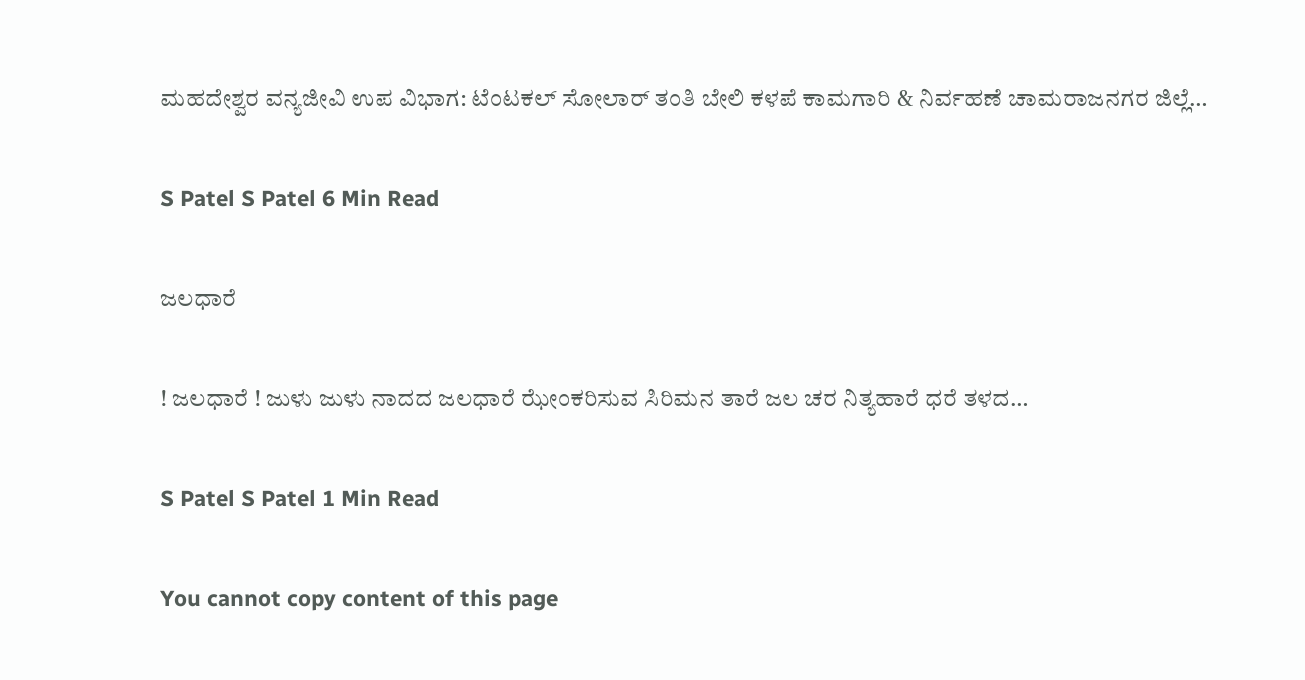ಮಹದೇಶ್ವರ ವನ್ಯಜೀವಿ ಉಪ ವಿಭಾಗ: ಟೆಂಟಕಲ್ ಸೋಲಾರ್ ತಂತಿ ಬೇಲಿ ಕಳಪೆ ಕಾಮಗಾರಿ & ನಿರ್ವಹಣೆ ಚಾಮರಾಜನಗರ ಜಿಲ್ಲೆ…

S Patel S Patel 6 Min Read

ಜಲಧಾರೆ

! ಜಲಧಾರೆ ! ಜುಳು ಜುಳು ನಾದದ ಜಲಧಾರೆ ಝೇಂಕರಿಸುವ ಸಿರಿಮನ ತಾರೆ ಜಲ ಚರ ನಿತ್ಯಹಾರೆ ಧರೆ ತಳದ…

S Patel S Patel 1 Min Read

You cannot copy content of this page